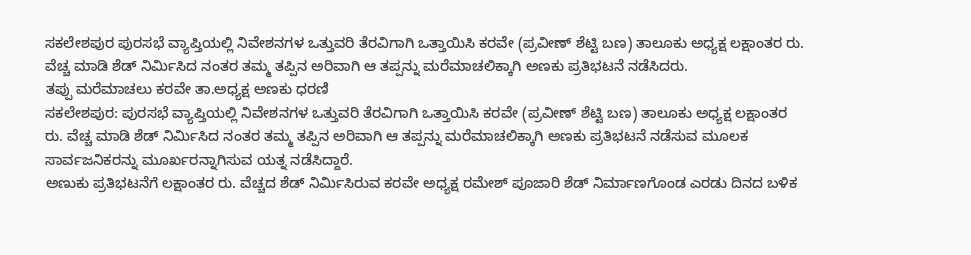ಸಕಲೇಶಪುರ ಪುರಸಭೆ ವ್ಯಾಪ್ತಿಯಲ್ಲಿ ನಿವೇಶನಗಳ ಒತ್ತುವರಿ ತೆರವಿಗಾಗಿ ಒತ್ತಾಯಿಸಿ ಕರವೇ (ಪ್ರವೀಣ್ ಶೆಟ್ಟಿ ಬಣ) ತಾಲೂಕು ಅಧ್ಯಕ್ಷ ಲಕ್ಷಾಂತರ ರು. ವೆಚ್ಚ ಮಾಡಿ ಶೆಡ್ ನಿರ್ಮಿಸಿದ ನಂತರ ತಮ್ಮ ತಪ್ಪಿನ ಅರಿವಾಗಿ ಆ ತಪ್ಪನ್ನು ಮರೆಮಾಚಲಿಕ್ಕಾಗಿ ಅಣಕು ಪ್ರತಿಭಟನೆ ನಡೆಸಿದರು.
ತಪ್ಪು ಮರೆಮಾಚಲು ಕರವೇ ತಾ.ಅಧ್ಯಕ್ಷ ಅಣಕು ಧರಣಿ
ಸಕಲೇಶಪುರ: ಪುರಸಭೆ ವ್ಯಾಪ್ತಿಯಲ್ಲಿ ನಿವೇಶನಗಳ ಒತ್ತುವರಿ ತೆರವಿಗಾಗಿ ಒತ್ತಾಯಿಸಿ ಕರವೇ (ಪ್ರವೀಣ್ ಶೆಟ್ಟಿ ಬಣ) ತಾಲೂಕು ಅಧ್ಯಕ್ಷ ಲಕ್ಷಾಂತರ ರು. ವೆಚ್ಚ ಮಾಡಿ ಶೆಡ್ ನಿರ್ಮಿಸಿದ ನಂತರ ತಮ್ಮ ತಪ್ಪಿನ ಅರಿವಾಗಿ ಆ ತಪ್ಪನ್ನು ಮರೆಮಾಚಲಿಕ್ಕಾಗಿ ಅಣಕು ಪ್ರತಿಭಟನೆ ನಡೆಸುವ ಮೂಲಕ ಸಾರ್ವಜನಿಕರನ್ನು ಮೂರ್ಖರನ್ನಾಗಿಸುವ ಯತ್ನ ನಡೆಸಿದ್ದಾರೆ.
ಅಣುಕು ಪ್ರತಿಭಟನೆಗೆ ಲಕ್ಷಾಂತರ ರು. ವೆಚ್ಚದ ಶೆಡ್ ನಿರ್ಮಿಸಿರುವ ಕರವೇ ಅಧ್ಯಕ್ಷ ರಮೇಶ್ ಪೂಜಾರಿ ಶೆಡ್ ನಿರ್ಮಾಣಗೊಂಡ ಎರಡು ದಿನದ ಬಳಿಕ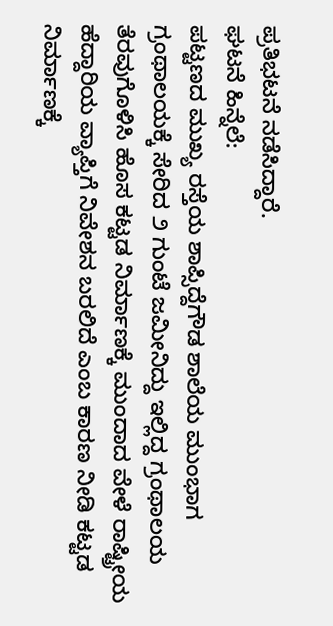ಪ್ರತಿಭಟನೆ ನಡೆಸಿದ್ದಾರೆ.
ಘಟನೆ ಹಿನ್ನೆಲೆ:
ಪಟ್ಟಣದ ಮುಖ್ಯ ರಸ್ತೆಯ ಶಾಪ್ಸಿದ್ದೆಗೌಡ ಶಾಲೆಯ ಮುಂಭಾಗ ಗ್ರಂಥಾಲಯಕ್ಕೆ ಸೇರಿದ ೨ ಗುಂಟೆ ಜಮೀನಿದ್ದು ಇಲ್ಲಿದ್ದ ಗ್ರಂಥಾಲಯ ತೆರವುಗೊಳಿಸಿ ಹೊಸ ಕಟ್ಟಡ ನಿರ್ಮಾಣಕ್ಕೆ ಮುಂದಾದ ವೇಳೆ ರಾಷ್ಟ್ರೀಯ ಹೆದ್ದಾರಿಯ ವ್ಯಾಪ್ತಿಗೆ ನಿವೇಶನ ಬರಲಿದೆ ಎಂಬ ಕಾರಣ ನೀಡಿ ಕಟ್ಟಡ ನಿರ್ಮಾಣಕ್ಕೆ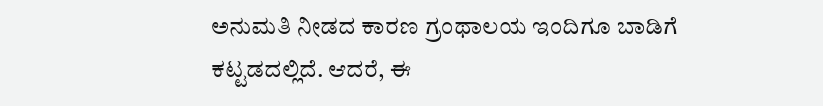ಅನುಮತಿ ನೀಡದ ಕಾರಣ ಗ್ರಂಥಾಲಯ ಇಂದಿಗೂ ಬಾಡಿಗೆ ಕಟ್ಟಡದಲ್ಲಿದೆ. ಆದರೆ, ಈ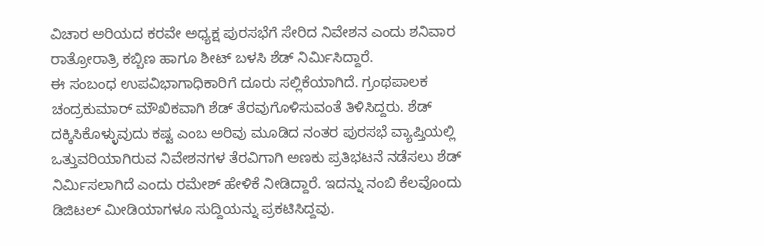ವಿಚಾರ ಅರಿಯದ ಕರವೇ ಅಧ್ಯಕ್ಷ ಪುರಸಭೆಗೆ ಸೇರಿದ ನಿವೇಶನ ಎಂದು ಶನಿವಾರ ರಾತ್ರೋರಾತ್ರಿ ಕಬ್ಬಿಣ ಹಾಗೂ ಶೀಟ್ ಬಳಸಿ ಶೆಡ್ ನಿರ್ಮಿಸಿದ್ದಾರೆ.
ಈ ಸಂಬಂಧ ಉಪವಿಭಾಗಾಧಿಕಾರಿಗೆ ದೂರು ಸಲ್ಲಿಕೆಯಾಗಿದೆ. ಗ್ರಂಥಪಾಲಕ ಚಂದ್ರಕುಮಾರ್ ಮೌಖಿಕವಾಗಿ ಶೆಡ್ ತೆರವುಗೊಳಿಸುವಂತೆ ತಿಳಿಸಿದ್ದರು. ಶೆಡ್ ದಕ್ಕಿಸಿಕೊಳ್ಳುವುದು ಕಷ್ಟ ಎಂಬ ಅರಿವು ಮೂಡಿದ ನಂತರ ಪುರಸಭೆ ವ್ಯಾಪ್ತಿಯಲ್ಲಿ ಒತ್ತುವರಿಯಾಗಿರುವ ನಿವೇಶನಗಳ ತೆರವಿಗಾಗಿ ಅಣಕು ಪ್ರತಿಭಟನೆ ನಡೆಸಲು ಶೆಡ್ ನಿರ್ಮಿಸಲಾಗಿದೆ ಎಂದು ರಮೇಶ್ ಹೇಳಿಕೆ ನೀಡಿದ್ದಾರೆ. ಇದನ್ನು ನಂಬಿ ಕೆಲವೊಂದು ಡಿಜಿಟಲ್ ಮೀಡಿಯಾಗಳೂ ಸುದ್ದಿಯನ್ನು ಪ್ರಕಟಿಸಿದ್ದವು.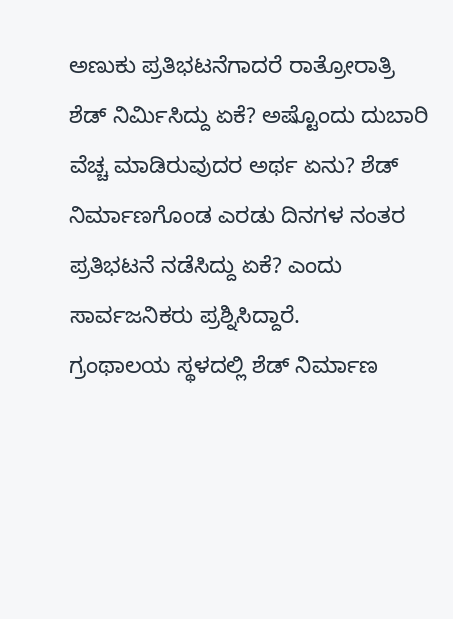ಅಣುಕು ಪ್ರತಿಭಟನೆಗಾದರೆ ರಾತ್ರೋರಾತ್ರಿ ಶೆಡ್ ನಿರ್ಮಿಸಿದ್ದು ಏಕೆ? ಅಷ್ಟೊಂದು ದುಬಾರಿ ವೆಚ್ಚ ಮಾಡಿರುವುದರ ಅರ್ಥ ಏನು? ಶೆಡ್ ನಿರ್ಮಾಣಗೊಂಡ ಎರಡು ದಿನಗಳ ನಂತರ ಪ್ರತಿಭಟನೆ ನಡೆಸಿದ್ದು ಏಕೆ? ಎಂದು ಸಾರ್ವಜನಿಕರು ಪ್ರಶ್ನಿಸಿದ್ದಾರೆ.
ಗ್ರಂಥಾಲಯ ಸ್ಥಳದಲ್ಲಿ ಶೆಡ್ ನಿರ್ಮಾಣ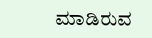ಮಾಡಿರುವ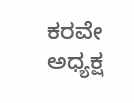ಕರವೇ ಅಧ್ಯಕ್ಷ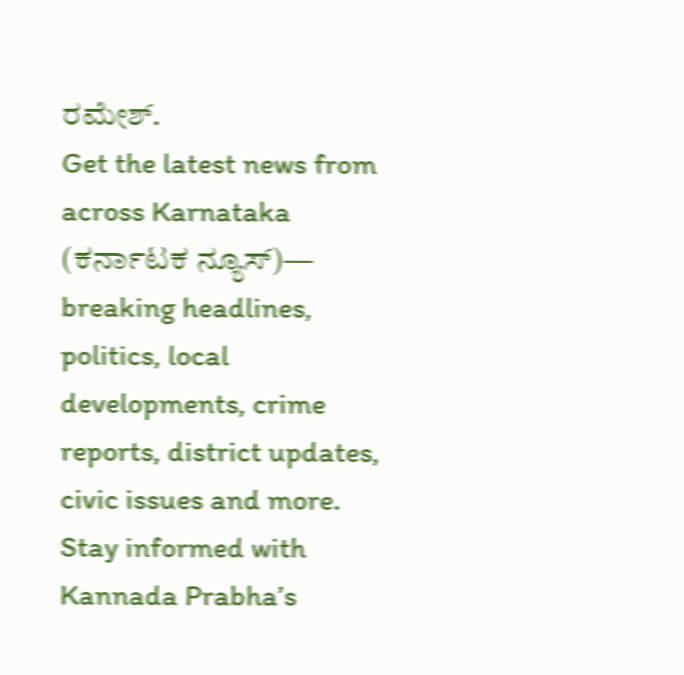ರಮೇಶ್.
Get the latest news from across Karnataka (ಕರ್ನಾಟಕ ನ್ಯೂಸ್)— breaking headlines, politics, local developments, crime reports, district updates, civic issues and more. Stay informed with Kannada Prabha’s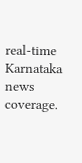real‑time Karnataka news coverage.